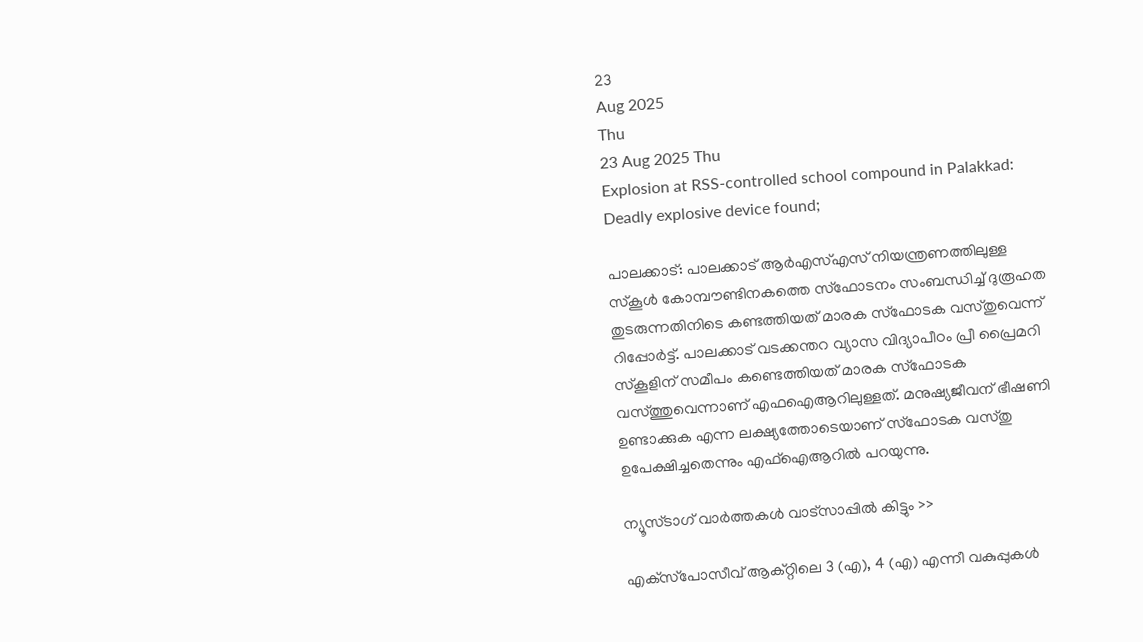23
Aug 2025
Thu
23 Aug 2025 Thu
Explosion at RSS-controlled school compound in Palakkad: Deadly explosive device found;

പാലക്കാട്: പാലക്കാട് ആര്‍എസ്എസ് നിയന്ത്രണത്തിലുള്ള സ്‌കൂള്‍ കോമ്പൗണ്ടിനകത്തെ സ്‌ഫോടനം സംബന്ധിച്ച് ദുരൂഹത തുടരുന്നതിനിടെ കണ്ടത്തിയത് മാരക സ്‌ഫോടക വസ്തുവെന്ന് റിപ്പോര്‍ട്ട്. പാലക്കാട് വടക്കന്തറ വ്യാസ വിദ്യാപീഠം പ്രീ പ്രൈമറി സ്‌കൂളിന് സമീപം കണ്ടെത്തിയത് മാരക സ്‌ഫോടക വസ്ത്തുവെന്നാണ് എഫഐആറിലുള്ളത്. മനുഷ്യജീവന് ഭീഷണി ഉണ്ടാക്കുക എന്ന ലക്ഷ്യത്തോടെയാണ് സ്‌ഫോടക വസ്തു ഉപേക്ഷിച്ചതെന്നും എഫ്‌ഐആറില്‍ പറയുന്നു.

ന്യൂസ്ടാഗ് വാര്‍ത്തകള്‍ വാട്‌സാപ്പില്‍ കിട്ടും >>

എക്‌സ്‌പോസീവ് ആക്റ്റിലെ 3 (എ), 4 (എ) എന്നീ വകുപ്പുകള്‍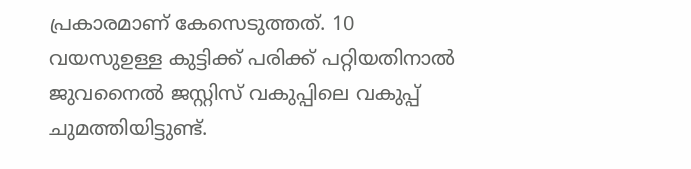പ്രകാരമാണ് കേസെടുത്തത്. 10 വയസുഉള്ള കുട്ടിക്ക് പരിക്ക് പറ്റിയതിനാല്‍ ജുവനൈല്‍ ജസ്റ്റിസ് വകുപ്പിലെ വകുപ്പ് ചുമത്തിയിട്ടുണ്ട്.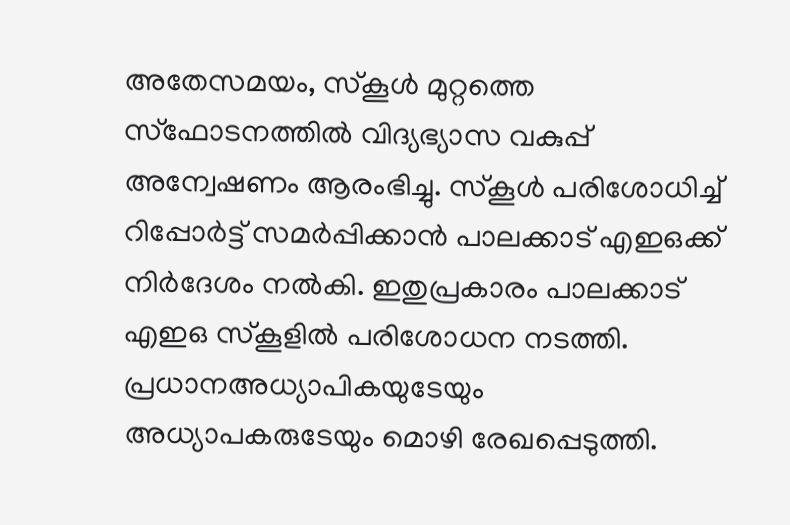അതേസമയം, സ്‌കൂള്‍ മുറ്റത്തെ സ്‌ഫോടനത്തില്‍ വിദ്യഭ്യാസ വകുപ്പ് അന്വേഷണം ആരംഭിച്ചു. സ്‌കൂള്‍ പരിശോധിച്ച് റിപ്പോര്‍ട്ട് സമര്‍പ്പിക്കാന്‍ പാലക്കാട് എഇഒക്ക് നിര്‍ദേശം നല്‍കി. ഇതുപ്രകാരം പാലക്കാട് എഇഒ സ്‌കൂളില്‍ പരിശോധന നടത്തി. പ്രധാനഅധ്യാപികയുടേയും അധ്യാപകരുടേയും മൊഴി രേഖപ്പെടുത്തി.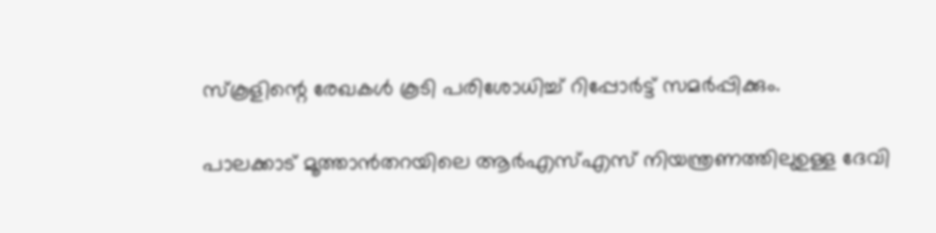സ്‌കൂളിന്റെ രേഖകള്‍ കൂടി പരിശോധിച്ച് റിപ്പോര്‍ട്ട് സമര്‍പ്പിക്കും.

പാലക്കാട് മൂത്താന്‍തറയിലെ ആര്‍എസ്എസ് നിയന്ത്രണത്തിലുഉള്ള ദേവി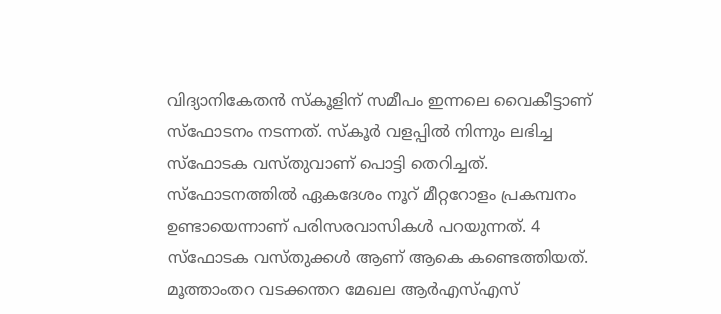വിദ്യാനികേതന്‍ സ്‌കൂളിന് സമീപം ഇന്നലെ വൈകീട്ടാണ് സ്‌ഫോടനം നടന്നത്. സ്‌കൂര്‍ വളപ്പില്‍ നിന്നും ലഭിച്ച സ്‌ഫോടക വസ്തുവാണ് പൊട്ടി തെറിച്ചത്. സ്‌ഫോടനത്തില്‍ ഏകദേശം നൂറ് മീറ്ററോളം പ്രകമ്പനം ഉണ്ടായെന്നാണ് പരിസരവാസികള്‍ പറയുന്നത്. 4 സ്‌ഫോടക വസ്തുക്കള്‍ ആണ് ആകെ കണ്ടെത്തിയത്. മൂത്താംതറ വടക്കന്തറ മേഖല ആര്‍എസ്എസ്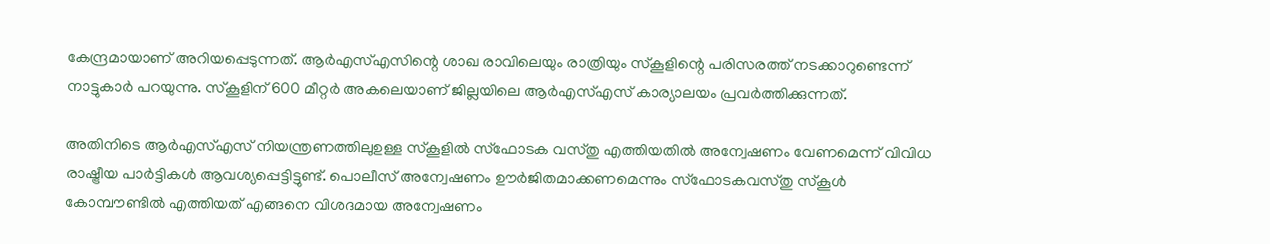കേന്ദ്രമായാണ് അറിയപ്പെടുന്നത്. ആര്‍എസ്എസിന്റെ ശാഖ രാവിലെയും രാത്രിയും സ്‌കൂളിന്റെ പരിസരത്ത് നടക്കാറുണ്ടെന്ന് നാട്ടുകാര്‍ പറയുന്നു. സ്‌കൂളിന് 600 മീറ്റര്‍ അകലെയാണ് ജില്ലയിലെ ആര്‍എസ്എസ് കാര്യാലയം പ്രവര്‍ത്തിക്കുന്നത്.

അതിനിടെ ആര്‍എസ്എസ് നിയന്ത്രണത്തിലുഉള്ള സ്‌കൂളില്‍ സ്‌ഫോടക വസ്തു എത്തിയതില്‍ അന്വേഷണം വേണമെന്ന് വിവിധ രാഷ്ട്രീയ പാര്‍ട്ടികള്‍ ആവശ്യപ്പെട്ടിട്ടുണ്ട്. പൊലീസ് അന്വേഷണം ഊര്‍ജിതമാക്കണമെന്നും സ്‌ഫോടകവസ്തു സ്‌കൂള്‍ കോമ്പൗണ്ടില്‍ എത്തിയത് എങ്ങനെ വിശദമായ അന്വേഷണം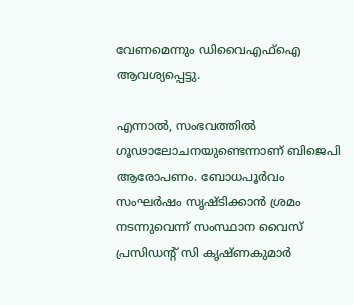വേണമെന്നും ഡിവൈഎഫ്‌ഐ ആവശ്യപ്പെട്ടു.

എന്നാല്‍, സംഭവത്തില്‍ ഗൂഢാലോചനയുണ്ടെന്നാണ് ബിജെപി ആരോപണം. ബോധപൂര്‍വം സംഘര്‍ഷം സൃഷ്ടിക്കാന്‍ ശ്രമം നടന്നുവെന്ന് സംസ്ഥാന വൈസ് പ്രസിഡന്റ് സി കൃഷ്ണകുമാര്‍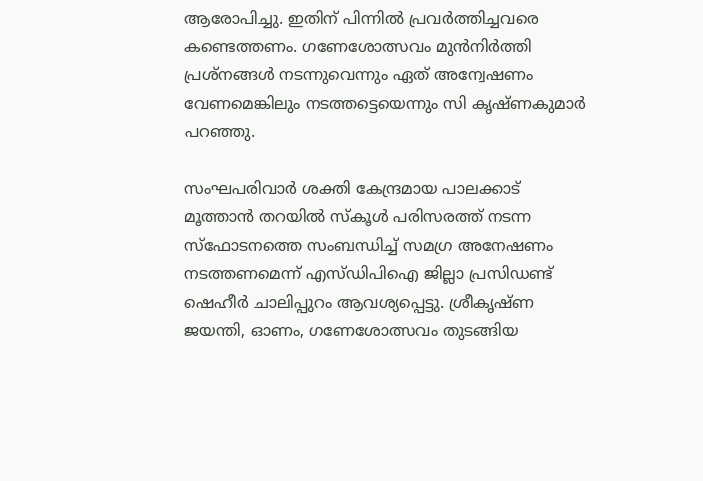ആരോപിച്ചു. ഇതിന് പിന്നില്‍ പ്രവര്‍ത്തിച്ചവരെ കണ്ടെത്തണം. ഗണേശോത്സവം മുന്‍നിര്‍ത്തി പ്രശ്‌നങ്ങള്‍ നടന്നുവെന്നും ഏത് അന്വേഷണം വേണമെങ്കിലും നടത്തട്ടെയെന്നും സി കൃഷ്ണകുമാര്‍ പറഞ്ഞു.

സംഘപരിവാര്‍ ശക്തി കേന്ദ്രമായ പാലക്കാട് മൂത്താന്‍ തറയില്‍ സ്‌കൂള്‍ പരിസരത്ത് നടന്ന സ്‌ഫോടനത്തെ സംബന്ധിച്ച് സമഗ്ര അനേഷണം നടത്തണമെന്ന് എസ്ഡിപിഐ ജില്ലാ പ്രസിഡണ്ട് ഷെഹീര്‍ ചാലിപ്പുറം ആവശ്യപ്പെട്ടു. ശ്രീകൃഷ്ണ ജയന്തി, ഓണം, ഗണേശോത്സവം തുടങ്ങിയ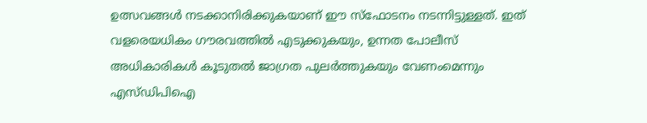ഉത്സവങ്ങള്‍ നടക്കാനിരിക്കുകയാണ് ഈ സ്‌ഫോടനം നടന്നിട്ടുള്ളത്. ഇത് വളരെയധികം ഗൗരവത്തില്‍ എടുക്കുകയും, ഉന്നത പോലീസ് അധികാരികള്‍ കൂടുതല്‍ ജാഗ്രത പുലര്‍ത്തുകയും വേണംമെന്നും എസ്ഡിപിഐ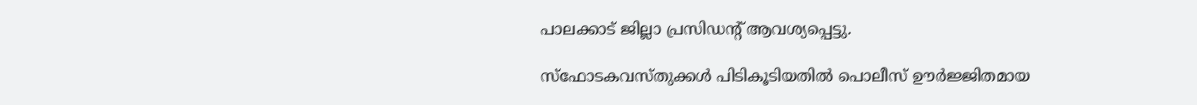പാലക്കാട് ജില്ലാ പ്രസിഡന്റ് ആവശ്യപ്പെട്ടു.

സ്‌ഫോടകവസ്തുക്കള്‍ പിടികൂടിയതില്‍ പൊലീസ് ഊര്‍ജ്ജിതമായ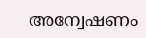അന്വേഷണം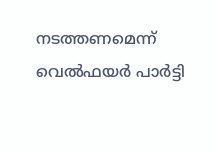നടത്തണമെന്ന് വെല്‍ഫയര്‍ പാര്‍ട്ടി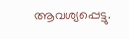ആവശ്യപ്പെട്ടു.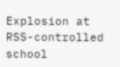Explosion at RSS-controlled school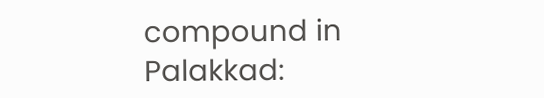compound in Palakkad: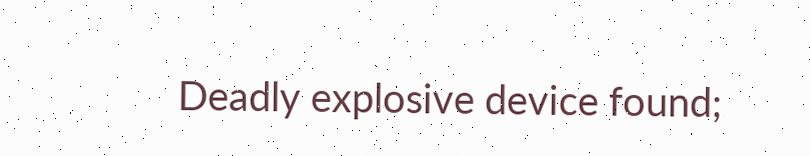Deadly explosive device found;